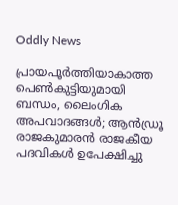Oddly News

പ്രായപൂര്‍ത്തിയാകാത്ത പെണ്‍കുട്ടിയുമായി ബന്ധം, ലൈംഗിക അപവാദങ്ങള്‍; ആന്‍ഡ്രൂ രാജകുമാരന്‍ രാജകീയ പദവികള്‍ ഉപേക്ഷിച്ചു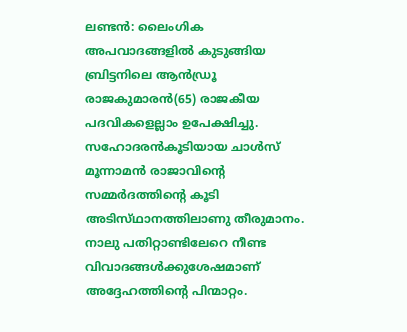ലണ്ടന്‍: ലൈംഗിക അപവാദങ്ങളില്‍ കുടുങ്ങിയ ബ്രിട്ടനിലെ ആന്‍ഡ്രൂ രാജകുമാരന്‍(65) രാജകീയ പദവികളെല്ലാം ഉപേക്ഷിച്ചു. സഹോദരന്‍കൂടിയായ ചാള്‍സ്‌ മൂന്നാമന്‍ രാജാവിന്റെ സമ്മര്‍ദത്തിന്റെ കൂടി അടിസ്‌ഥാനത്തിലാണു തീരുമാനം. നാലു പതിറ്റാണ്ടിലേറെ നീണ്ട വിവാദങ്ങള്‍ക്കുശേഷമാണ്‌ അദ്ദേഹത്തിന്റെ പിന്മാറ്റം.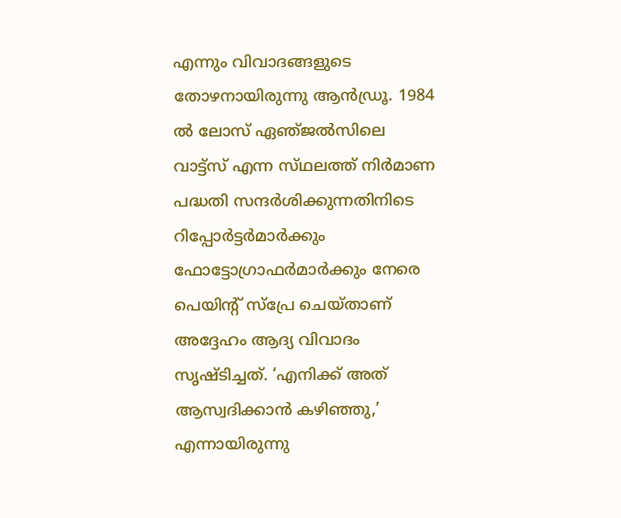എന്നും വിവാദങ്ങളുടെ തോഴനായിരുന്നു ആന്‍ഡ്രൂ. 1984 ല്‍ ലോസ്‌ ഏഞ്‌ജല്‍സിലെ വാട്ട്‌സ്‌ എന്ന സ്‌ഥലത്ത്‌ നിര്‍മാണ പദ്ധതി സന്ദര്‍ശിക്കുന്നതിനിടെ റിപ്പോര്‍ട്ടര്‍മാര്‍ക്കും ഫോട്ടോഗ്രാഫര്‍മാര്‍ക്കും നേരെ പെയിന്റ്‌ സ്‌പ്രേ ചെയ്‌താണ്‌ അദ്ദേഹം ആദ്യ വിവാദം സൃഷ്‌ടിച്ചത്‌. ‘എനിക്ക്‌ അത്‌ ആസ്വദിക്കാന്‍ കഴിഞ്ഞു,’ എന്നായിരുന്നു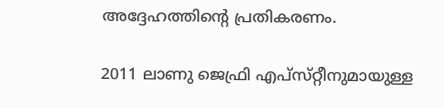അദ്ദേഹത്തിന്റെ പ്രതികരണം.

2011 ലാണു ജെഫ്രി എപ്‌സ്‌റ്റീനുമായുള്ള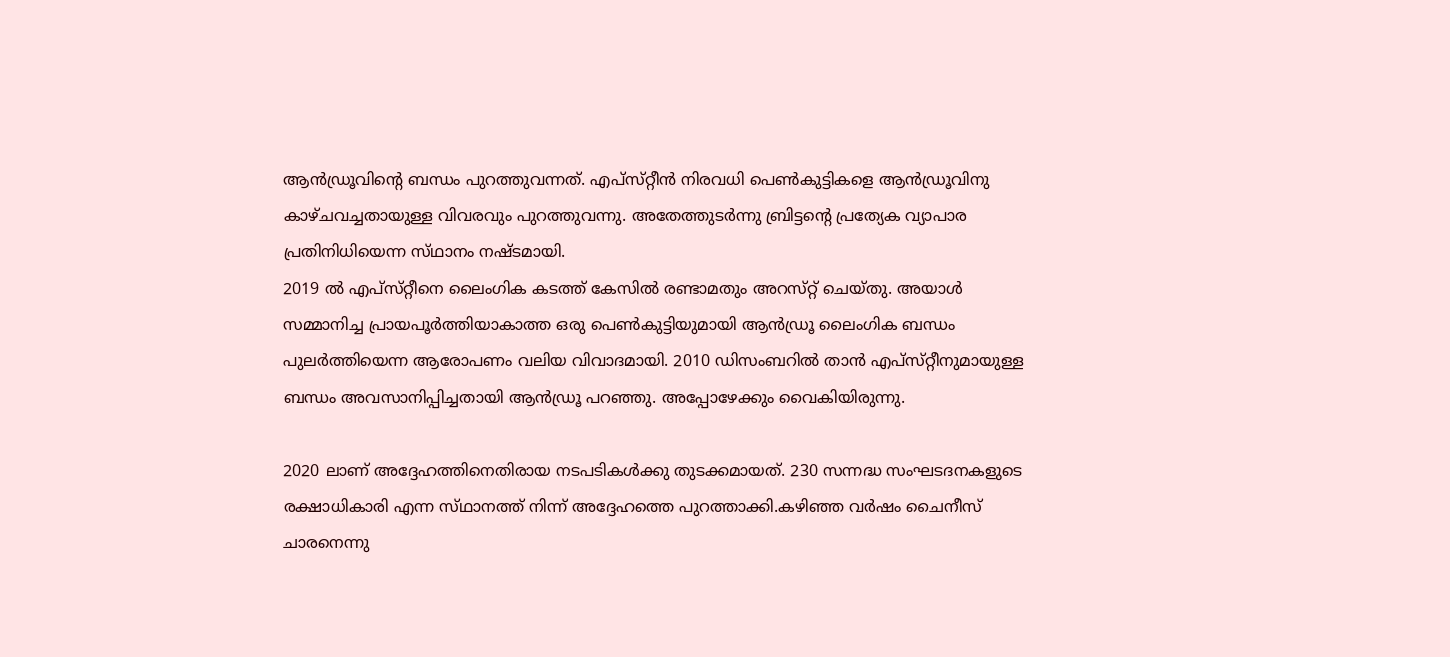ആന്‍ഡ്രൂവിന്റെ ബന്ധം പുറത്തുവന്നത്‌. എപ്‌സ്‌റ്റീന്‍ നിരവധി പെണ്‍കുട്ടികളെ ആന്‍ഡ്രൂവിനു കാഴ്‌ചവച്ചതായുള്ള വിവരവും പുറത്തുവന്നു. അതേത്തുടര്‍ന്നു ബ്രിട്ടന്റെ പ്രത്യേക വ്യാപാര പ്രതിനിധിയെന്ന സ്‌ഥാനം നഷ്‌ടമായി.
2019 ല്‍ എപ്‌സ്‌റ്റീനെ ലൈംഗിക കടത്ത്‌ കേസില്‍ രണ്ടാമതും അറസ്‌റ്റ്‌ ചെയ്‌തു. അയാള്‍ സമ്മാനിച്ച പ്രായപൂര്‍ത്തിയാകാത്ത ഒരു പെണ്‍കുട്ടിയുമായി ആന്‍ഡ്രൂ ലൈംഗിക ബന്ധം പുലര്‍ത്തിയെന്ന ആരോപണം വലിയ വിവാദമായി. 2010 ഡിസംബറില്‍ താന്‍ എപ്‌സ്‌റ്റീനുമായുള്ള ബന്ധം അവസാനിപ്പിച്ചതായി ആന്‍ഡ്രൂ പറഞ്ഞു. അപ്പോഴേക്കും വൈകിയിരുന്നു.

2020 ലാണ്‌ അദ്ദേഹത്തിനെതിരായ നടപടികള്‍ക്കു തുടക്കമായത്‌. 230 സന്നദ്ധ സംഘടദനകളുടെ രക്ഷാധികാരി എന്ന സ്‌ഥാനത്ത്‌ നിന്ന്‌ അദ്ദേഹത്തെ പുറത്താക്കി.കഴിഞ്ഞ വര്‍ഷം ചൈനീസ്‌ ചാരനെന്നു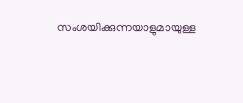സംശയിക്കുന്നയാളുമായുള്ള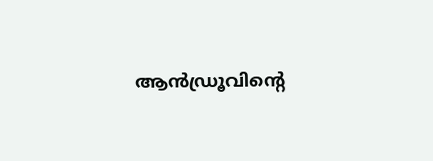ആന്‍ഡ്രൂവിന്റെ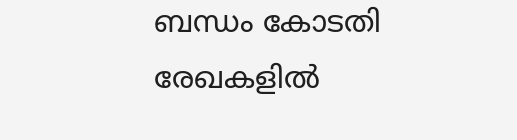ബന്ധം കോടതി രേഖകളില്‍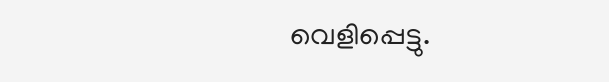വെളിപ്പെട്ടു.